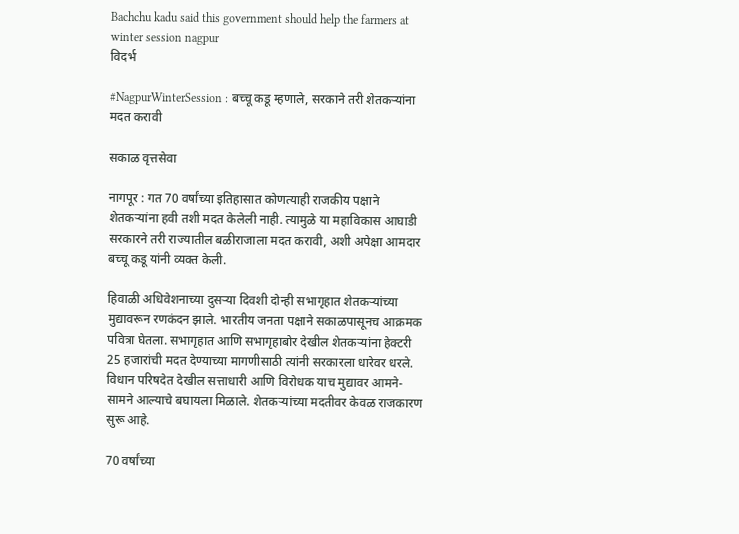Bachchu kadu said this government should help the farmers at winter session nagpur
विदर्भ

#NagpurWinterSession : बच्चू कडू म्हणाले, सरकाने तरी शेतकऱ्यांना मदत करावी

सकाळ वृत्तसेवा

नागपूर : गत 70 वर्षांच्या इतिहासात कोणत्याही राजकीय पक्षाने शेतकऱ्यांना हवी तशी मदत केलेली नाही. त्यामुळे या महाविकास आघाडी सरकारने तरी राज्यातील बळीराजाला मदत करावी, अशी अपेक्षा आमदार बच्चू कडू यांनी व्यक्त केली.

हिवाळी अधिवेशनाच्या दुसऱ्या दिवशी दोन्ही सभागृहात शेतकऱ्यांच्या मुद्यावरून रणकंदन झाले. भारतीय जनता पक्षाने सकाळपासूनच आक्रमक पवित्रा घेतला. सभागृहात आणि सभागृहाबोर देखील शेतकऱ्यांना हेक्‍टरी 25 हजारांची मदत देण्याच्या मागणीसाठी त्यांनी सरकारला धारेवर धरले. विधान परिषदेत देखील सत्ताधारी आणि विरोधक याच मुद्यावर आमने-सामने आल्याचे बघायला मिळाले. शेतकऱ्यांच्या मदतीवर केवळ राजकारण सुरू आहे.

70 वर्षांच्या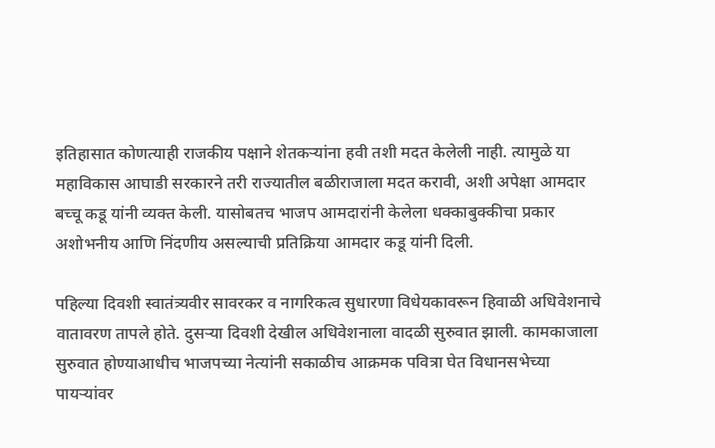इतिहासात कोणत्याही राजकीय पक्षाने शेतकऱ्यांना हवी तशी मदत केलेली नाही. त्यामुळे या महाविकास आघाडी सरकारने तरी राज्यातील बळीराजाला मदत करावी, अशी अपेक्षा आमदार बच्चू कडू यांनी व्यक्त केली. यासोबतच भाजप आमदारांनी केलेला धक्‍काबुक्कीचा प्रकार अशोभनीय आणि निंदणीय असल्याची प्रतिक्रिया आमदार कडू यांनी दिली.

पहिल्या दिवशी स्वातंत्र्यवीर सावरकर व नागरिकत्व सुधारणा विधेयकावरून हिवाळी अधिवेशनाचे वातावरण तापले होते. दुसऱ्या दिवशी देखील अधिवेशनाला वादळी सुरुवात झाली. कामकाजाला सुरुवात होण्याआधीच भाजपच्या नेत्यांनी सकाळीच आक्रमक पवित्रा घेत विधानसभेच्या पायऱ्यांवर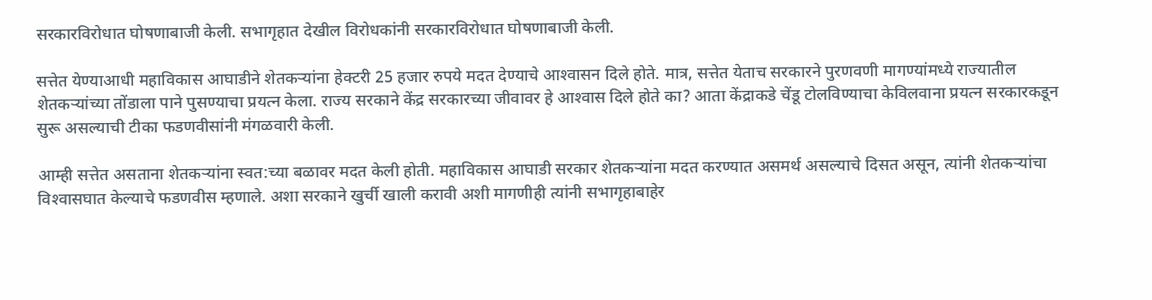सरकारविरोधात घोषणाबाजी केली. सभागृहात देखील विरोधकांनी सरकारविरोधात घोषणाबाजी केली.

सत्तेत येण्याआधी महाविकास आघाडीने शेतकऱ्यांना हेक्‍टरी 25 हजार रुपये मदत देण्याचे आश्‍वासन दिले होते. मात्र, सत्तेत येताच सरकारने पुरणवणी मागण्यांमध्ये राज्यातील शेतकऱ्यांच्या तोंडाला पाने पुसण्याचा प्रयत्न केला. राज्य सरकाने केंद्र सरकारच्या जीवावर हे आश्‍वास दिले होते का? आता केंद्राकडे चेंडू टोलविण्याचा केविलवाना प्रयत्न सरकारकडून सुरू असल्याची टीका फडणवीसांनी मंगळवारी केली.

आम्ही सत्तेत असताना शेतकऱ्यांना स्वत:च्या बळावर मदत केली होती. महाविकास आघाडी सरकार शेतकऱ्यांना मदत करण्यात असमर्थ असल्याचे दिसत असून, त्यांनी शेतकऱ्यांचा विश्‍वासघात केल्याचे फडणवीस म्हणाले. अशा सरकाने खुर्ची खाली करावी अशी मागणीही त्यांनी सभागृहाबाहेर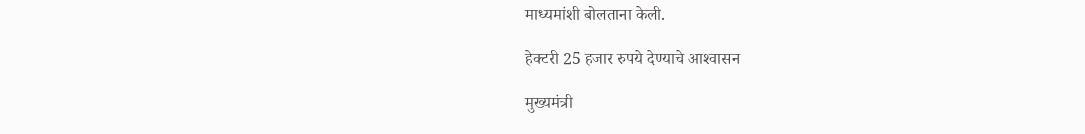माध्यमांशी बोलताना केली.

हेक्‍टरी 25 हजार रुपये देण्याचे आश्‍वासन

मुख्यमंत्री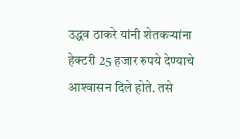उद्धव ठाकरे यांनी शेतकऱ्यांना हेक्‍टरी 25 हजार रुपये देण्याचे आश्‍वासन दिले होते. तसे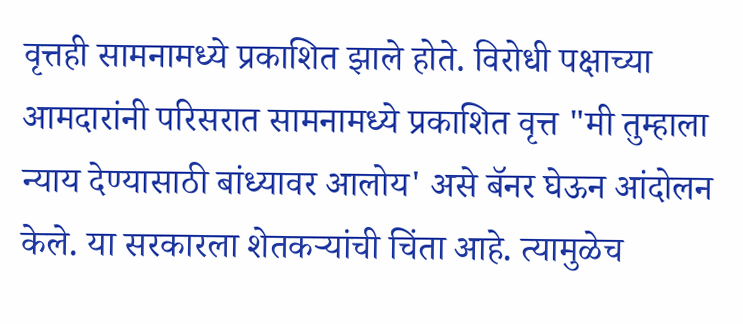वृत्तही सामनामध्ये प्रकाशित झाले होते. विरोधी पक्षाच्या आमदारांनी परिसरात सामनामध्ये प्रकाशित वृत्त "मी तुम्हाला न्याय देण्यासाठी बांध्यावर आलोय' असे बॅनर घेऊन आंदोलन केले. या सरकारला शेतकऱ्यांची चिंता आहे. त्यामुळेच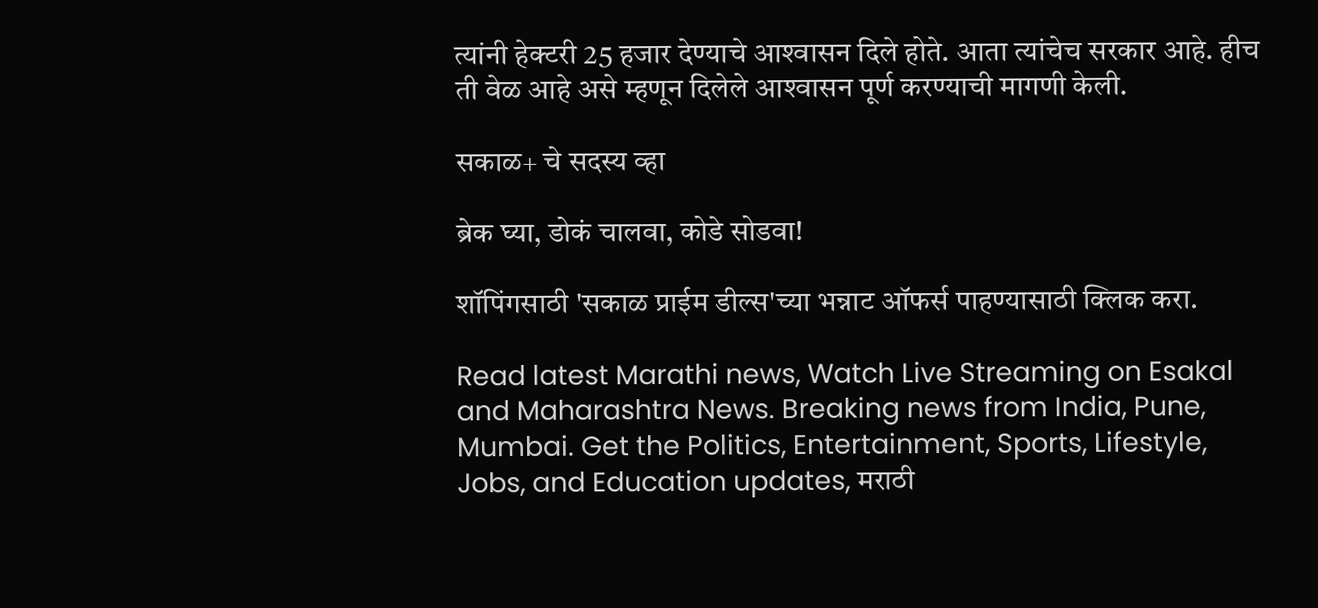त्यांनी हेक्‍टरी 25 हजार देण्याचे आश्‍वासन दिले होते. आता त्यांचेच सरकार आहे. हीच ती वेळ आहे असे म्हणून दिलेले आश्‍वासन पूर्ण करण्याची मागणी केली.

सकाळ+ चे सदस्य व्हा

ब्रेक घ्या, डोकं चालवा, कोडे सोडवा!

शॉपिंगसाठी 'सकाळ प्राईम डील्स'च्या भन्नाट ऑफर्स पाहण्यासाठी क्लिक करा.

Read latest Marathi news, Watch Live Streaming on Esakal and Maharashtra News. Breaking news from India, Pune, Mumbai. Get the Politics, Entertainment, Sports, Lifestyle, Jobs, and Education updates, मराठी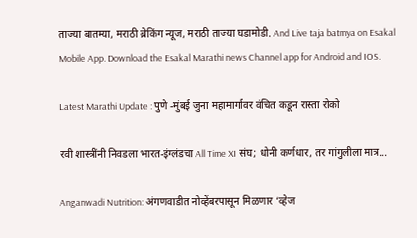ताज्या बातम्या, मराठी ब्रेकिंग न्यूज, मराठी ताज्या घडामोडी. And Live taja batmya on Esakal Mobile App. Download the Esakal Marathi news Channel app for Android and IOS.

Latest Marathi Update : पुणे -मुंबई जुना महामार्गावर वंचित कडून रास्ता रोको

रवी शास्त्रींनी निवडला भारत-इंग्लंडचा All Time XI संघ; धोनी कर्णधार, तर गांगुलीला मात्र...

Anganwadi Nutrition: अंगणवाडीत नोव्हेंबरपासून मिळणार ‘व्हेज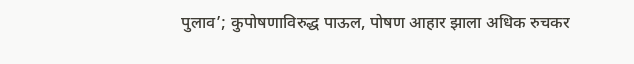पुलाव’; कुपोषणाविरुद्ध पाऊल, पोषण आहार झाला अधिक रुचकर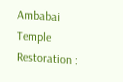Ambabai Temple Restoration :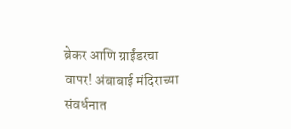ब्रेकर आणि ग्राईंडरचा वापर! अंबाबाई मंदिराच्या संवर्धनात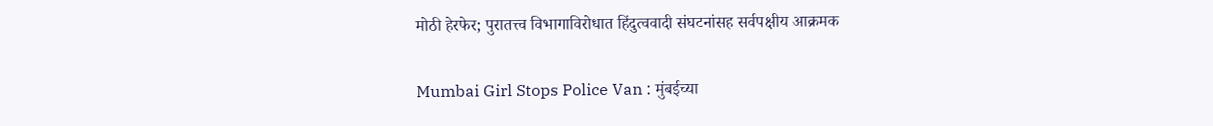मोठी हेरफेर; पुरातत्त्व विभागाविरोधात हिंदुत्‍ववादी संघटनांसह सर्वपक्षीय आक्रमक

Mumbai Girl Stops Police Van : मुंबईच्या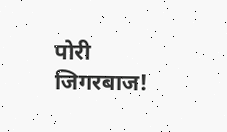पोरी जिगरबाज!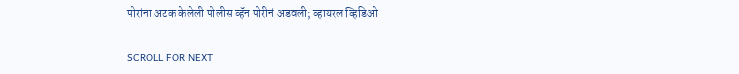पोरांना अटक केलेली पोलीस व्हॅन पोरीनं अडवली; व्हायरल व्हिडिओ

SCROLL FOR NEXT